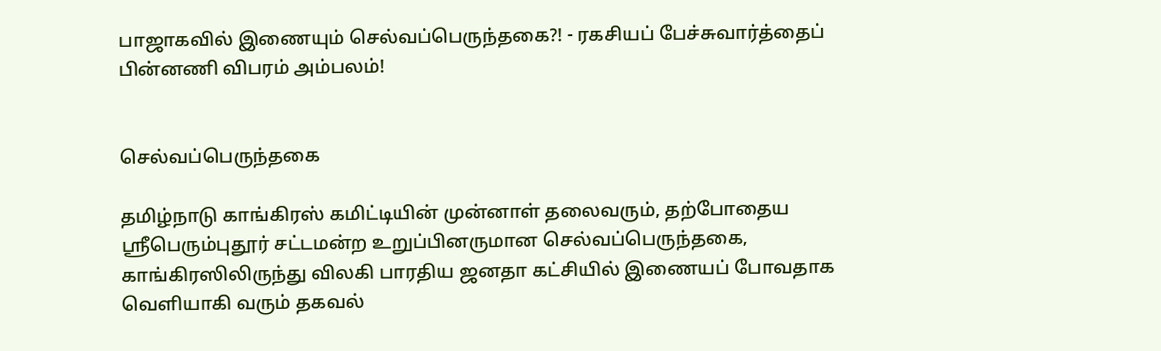பாஜாகவில் இணையும் செல்வப்பெருந்தகை?! - ரகசியப் பேச்சுவார்த்தைப் பின்னணி விபரம் அம்பலம்!


செல்வப்பெருந்தகை

தமிழ்நாடு காங்கிரஸ் கமிட்டியின் முன்னாள் தலைவரும், தற்போதைய ஸ்ரீபெரும்புதூர் சட்டமன்ற உறுப்பினருமான செல்வப்பெருந்தகை, காங்கிரஸிலிருந்து விலகி பாரதிய ஜனதா கட்சியில் இணையப் போவதாக வெளியாகி வரும் தகவல்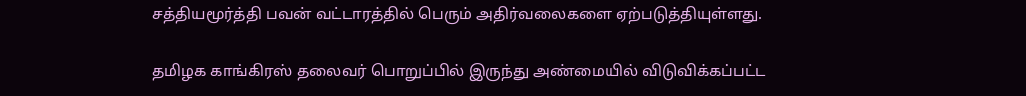சத்தியமூர்த்தி பவன் வட்டாரத்தில் பெரும் அதிர்வலைகளை ஏற்படுத்தியுள்ளது.

தமிழக காங்கிரஸ் தலைவர் பொறுப்பில் இருந்து அண்மையில் விடுவிக்கப்பட்ட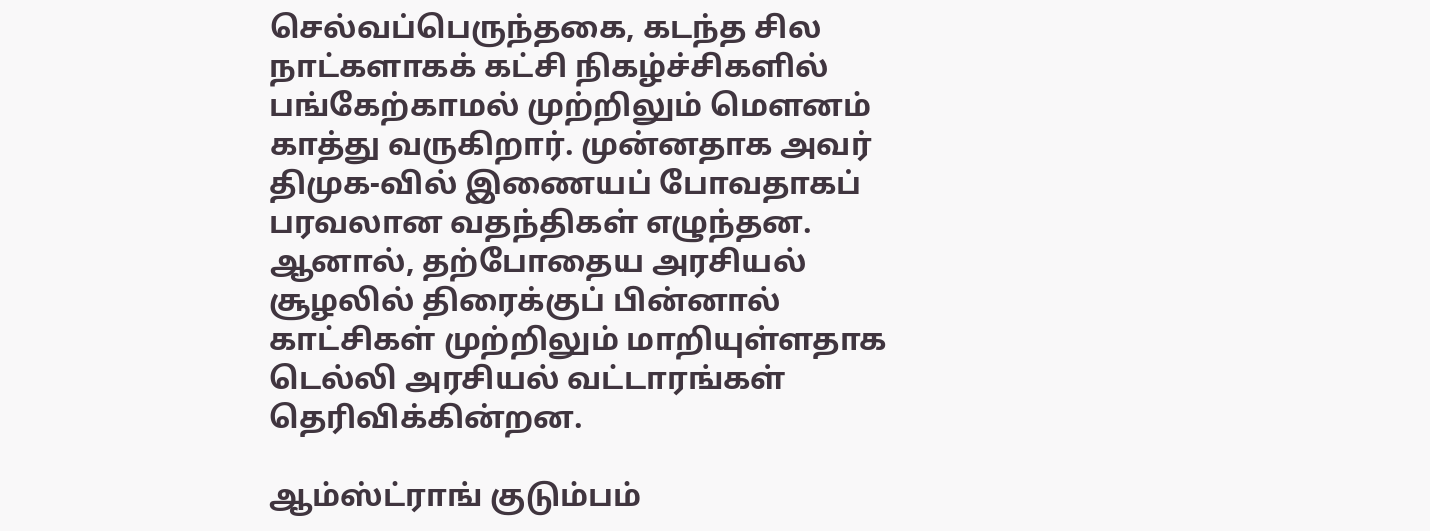செல்வப்பெருந்தகை, கடந்த சில நாட்களாகக் கட்சி நிகழ்ச்சிகளில் பங்கேற்காமல் முற்றிலும் மௌனம் காத்து வருகிறார். முன்னதாக அவர் திமுக-வில் இணையப் போவதாகப் பரவலான வதந்திகள் எழுந்தன. ஆனால், தற்போதைய அரசியல் சூழலில் திரைக்குப் பின்னால் காட்சிகள் முற்றிலும் மாறியுள்ளதாக டெல்லி அரசியல் வட்டாரங்கள் தெரிவிக்கின்றன.

ஆம்ஸ்ட்ராங் குடும்பம்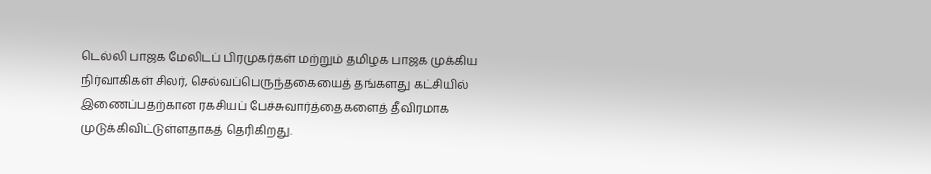டெல்லி பாஜக மேலிடப் பிரமுகர்கள் மற்றும் தமிழக பாஜக முக்கிய நிர்வாகிகள் சிலர், செல்வப்பெருந்தகையைத் தங்களது கட்சியில் இணைப்பதற்கான ரகசியப் பேச்சுவார்த்தைகளைத் தீவிரமாக முடுக்கிவிட்டுள்ளதாகத் தெரிகிறது.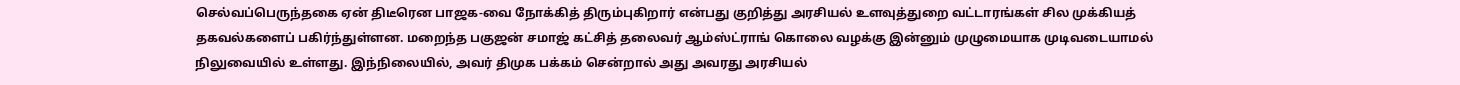செல்வப்பெருந்தகை ஏன் திடீரென பாஜக-வை நோக்கித் திரும்புகிறார் என்பது குறித்து அரசியல் உளவுத்துறை வட்டாரங்கள் சில முக்கியத் தகவல்களைப் பகிர்ந்துள்ளன. மறைந்த பகுஜன் சமாஜ் கட்சித் தலைவர் ஆம்ஸ்ட்ராங் கொலை வழக்கு இன்னும் முழுமையாக முடிவடையாமல் நிலுவையில் உள்ளது. இந்நிலையில், அவர் திமுக பக்கம் சென்றால் அது அவரது அரசியல்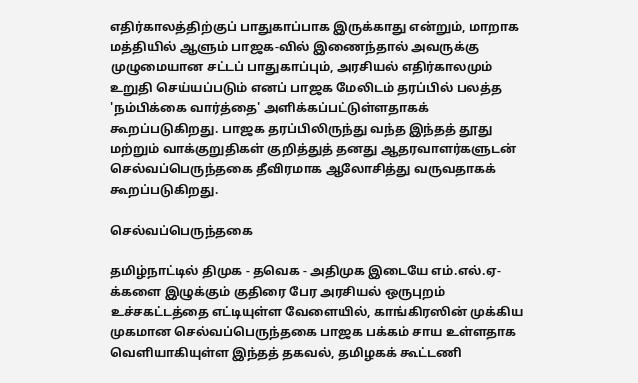எதிர்காலத்திற்குப் பாதுகாப்பாக இருக்காது என்றும், மாறாக மத்தியில் ஆளும் பாஜக-வில் இணைந்தால் அவருக்கு முழுமையான சட்டப் பாதுகாப்பும், அரசியல் எதிர்காலமும் உறுதி செய்யப்படும் எனப் பாஜக மேலிடம் தரப்பில் பலத்த 'நம்பிக்கை வார்த்தை' அளிக்கப்பட்டுள்ளதாகக் கூறப்படுகிறது. பாஜக தரப்பிலிருந்து வந்த இந்தத் தூது மற்றும் வாக்குறுதிகள் குறித்துத் தனது ஆதரவாளர்களுடன் செல்வப்பெருந்தகை தீவிரமாக ஆலோசித்து வருவதாகக் கூறப்படுகிறது.

செல்வப்பெருந்தகை

தமிழ்நாட்டில் திமுக - தவெக - அதிமுக இடையே எம்.எல்.ஏ-க்களை இழுக்கும் குதிரை பேர அரசியல் ஒருபுறம் உச்சகட்டத்தை எட்டியுள்ள வேளையில், காங்கிரஸின் முக்கிய முகமான செல்வப்பெருந்தகை பாஜக பக்கம் சாய உள்ளதாக வெளியாகியுள்ள இந்தத் தகவல், தமிழகக் கூட்டணி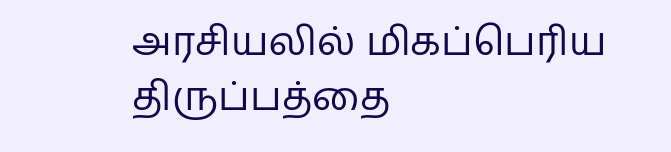அரசியலில் மிகப்பெரிய திருப்பத்தை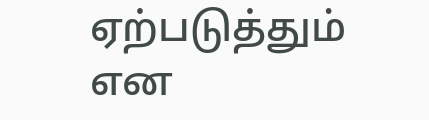ஏற்படுத்தும் என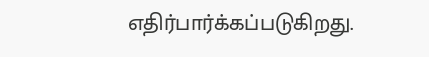எதிர்பார்க்கப்படுகிறது.